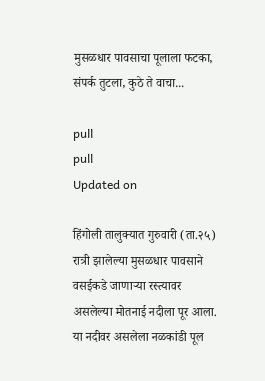मुसळधार पावसाचा पूलाला फटका, संपर्क तुटला, कुठे ते वाचा...

pull
pull
Updated on

हिंगोली तालुक्यात गुरुवारी (ता.२५) रात्री झालेल्या मुसळधार पावसाने वसईकडे जाणाऱ्या रस्त्यावर असलेल्या मोतनाई नदीला पूर आला. या नदीवर असलेला नळकांडी पूल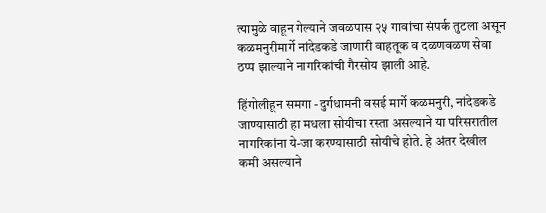त्‍यामुळे वाहून गेल्याने जवळपास २५ गावांचा संपर्क तुटला असून कळमनुरीमार्गे नांदेडकडे जाणारी वाहतूक व दळणवळण सेवा ठप्प झाल्याने नागरिकांची गैरसोय झाली आहे.

हिंगोलीहून समगा -दुर्गधामनी वसई मार्गे कळमनुरी, नांदेडकडे जाण्यासाठी हा मधला सोयीचा रस्ता असल्याने या परिसरातील नागरिकांना ये-जा करण्यासाठी सोयीचे होते. हे अंतर देखील कमी असल्याने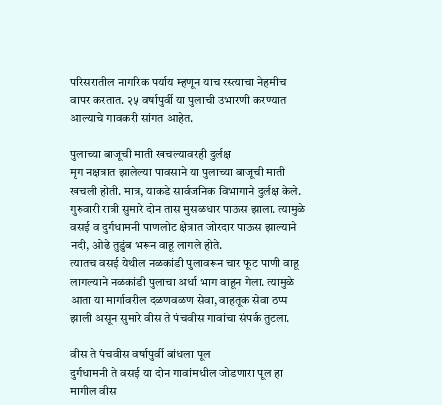परिसरातील नागरिक पर्याय म्हणून याच रस्त्याचा नेहमीच वापर करतात. २५ वर्षापुर्वी या पुलाची उभारणी करण्यात आल्याचे गावकरी सांगत आहेत.

पुलाच्या बाजूची माती खचल्यावरही दुर्लक्ष
मृग नक्षत्रात झालेल्या पावसाने या पुलाच्या बाजूची माती खचली होती. मात्र, याकडे सार्वजनिक विभागाने दुर्लक्ष केले. गुरुवारी रात्री सुमारे दोन तास मुसळधार पाऊस झाला. त्यामुळे वसई व दुर्गधामनी पाणलोट क्षेत्रात जोरदार पाऊस झाल्याने नदी, ओढे तुडुंब भरून वाहू लागले होते.
त्यातच वसई येथील नळकांडी पुलावरून चार फूट पाणी वाहू लागल्याने नळकांडी पुलाचा अर्धा भाग वाहून गेला. त्यामुळे आता या मार्गावरील दळणवळण सेवा, वाहतूक सेवा ठप्प झाली असून सुमारे वीस ते पंचवीस गावांचा संपर्क तुटला.

वीस ते पंचवीस वर्षापुर्वी बांधला पूल
दुर्गधामनी ते वसई या दोन गावांमधील जोडणारा पूल हा मागील वीस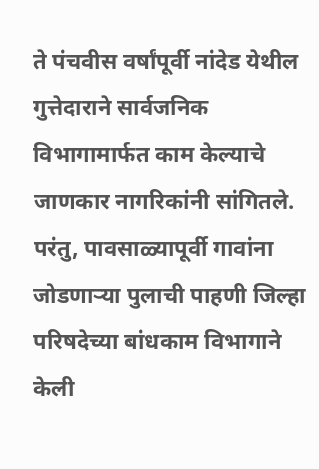ते पंचवीस वर्षांपूर्वी नांदेड येथील गुत्तेदाराने सार्वजनिक विभागामार्फत काम केल्याचे जाणकार नागरिकांनी सांगितले. परंतु, पावसाळ्यापूर्वी गावांना जोडणाऱ्या पुलाची पाहणी जिल्हा परिषदेच्या बांधकाम विभागाने केली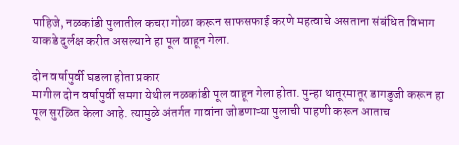पाहिजे, नळकांडी पुलातील कचरा गोळा करून साफसफाई करणे महत्वाचे असताना संबंधित विभाग याकडे दुर्लक्ष करीत असल्याने हा पूल वाहून गेला.

दोन वर्षापुर्वी घडला होता प्रकार
मागील दोन वर्षापुर्वी समगा येथील नळकांडी पूल वाहून गेला होता. पुन्हा थातूरमातूर डागडुजी करून हा पूल सुरळित केला आहे. त्यामुळे अंतर्गत गावांना जोडणाऱ्या पुलाची पाहणी करून आताच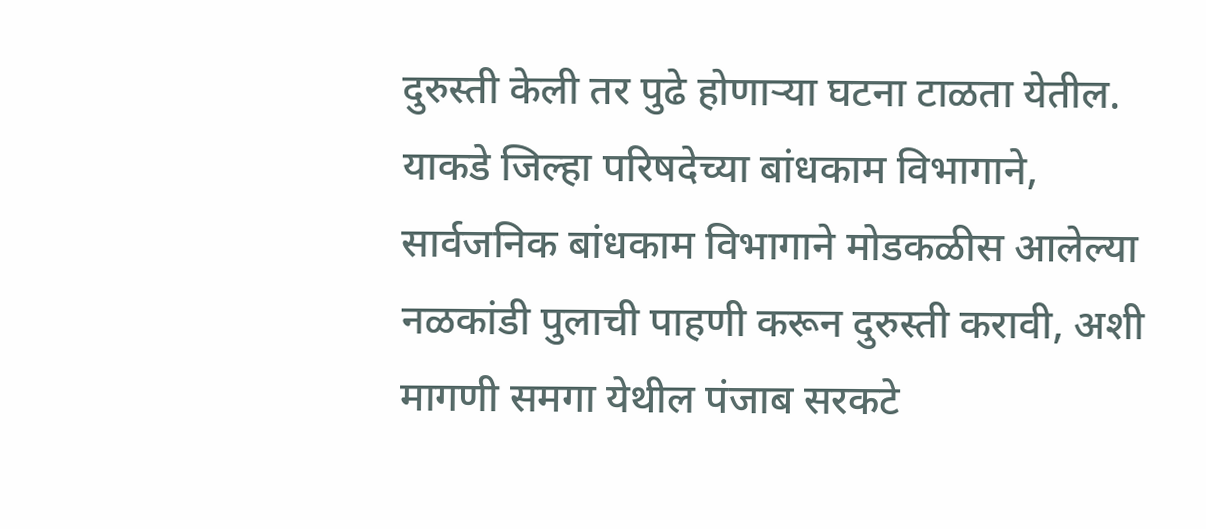दुरुस्ती केली तर पुढे होणाऱ्या घटना टाळता येतील. याकडे जिल्हा परिषदेच्या बांधकाम विभागाने, सार्वजनिक बांधकाम विभागाने मोडकळीस आलेल्या नळकांडी पुलाची पाहणी करून दुरुस्ती करावी, अशी मागणी समगा येथील पंजाब सरकटे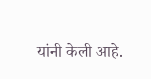यांनी केली आहे.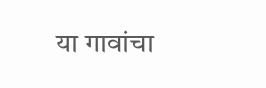या गावांचा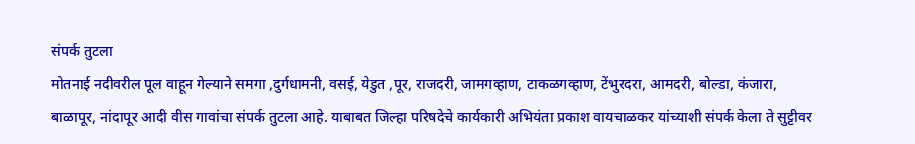संपर्क तुटला
मोतनाई नदीवरील पूल वाहून गेल्याने समगा ,दुर्गधामनी, वसई, येडुत ,पूर, राजदरी, जामगव्हाण, टाकळगव्हाण, टेंभुरदरा, आमदरी, बोल्‍डा, कंजारा, बाळापूर, नांदापूर आदी वीस गावांचा संपर्क तुटला आहे. याबाबत जिल्हा परिषदेचे कार्यकारी अभियंता प्रकाश वायचाळकर यांच्याशी संपर्क केला ते सुट्टीवर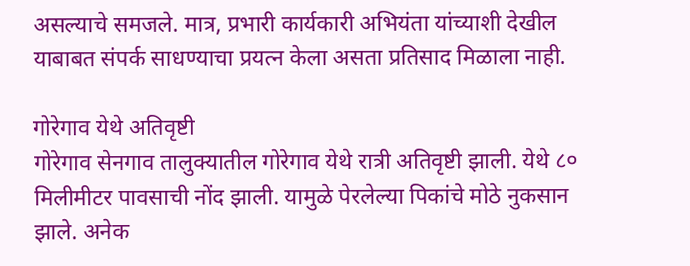असल्याचे समजले. मात्र, प्रभारी कार्यकारी अभियंता यांच्याशी देखील याबाबत संपर्क साधण्याचा प्रयत्न केला असता प्रतिसाद मिळाला नाही.

गोरेगाव येथे अतिवृष्टी
गोरेगाव सेनगाव तालुक्‍यातील गोरेगाव येथे रात्री अतिवृष्टी झाली. येथे ८० मिलीमीटर पावसाची नोंद झाली. यामुळे पेरलेल्या पिकांचे मोठे नुकसान झाले. अनेक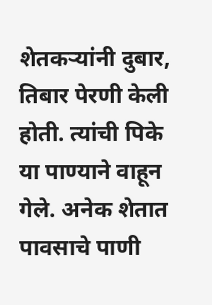शेतकऱ्यांनी दुबार, तिबार पेरणी केली होती. त्‍यांची पिके या पाण्याने वाहून गेले. अनेक शेतात पावसाचे पाणी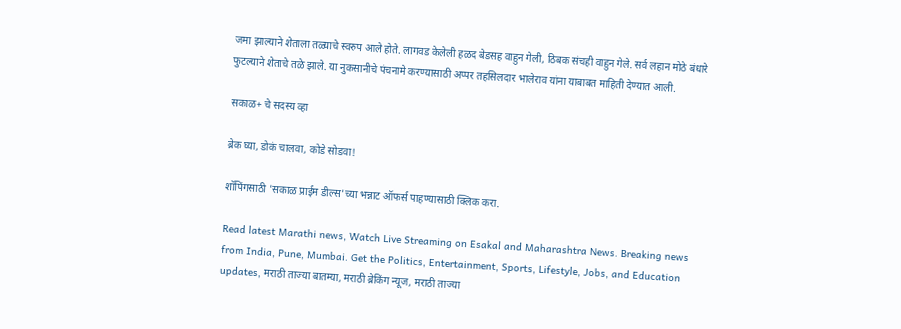जमा झाल्याने शेताला तळ्याचे स्‍वरुप आले होते. लागवड केलेली हळद बेडसह वाहुन गेली, ठिबक संचही वाहुन गेले. सर्व लहान मोठे बंधारे फुटल्याने शेताचे तळे झाले. या नुकसानीचे पंचनामे करण्यासाठी अप्पर तहसिलदार भालेराव यांना याबाबत माहिती देण्यात आली.

सकाळ+ चे सदस्य व्हा

ब्रेक घ्या, डोकं चालवा, कोडे सोडवा!

शॉपिंगसाठी 'सकाळ प्राईम डील्स'च्या भन्नाट ऑफर्स पाहण्यासाठी क्लिक करा.

Read latest Marathi news, Watch Live Streaming on Esakal and Maharashtra News. Breaking news from India, Pune, Mumbai. Get the Politics, Entertainment, Sports, Lifestyle, Jobs, and Education updates, मराठी ताज्या बातम्या, मराठी ब्रेकिंग न्यूज, मराठी ताज्या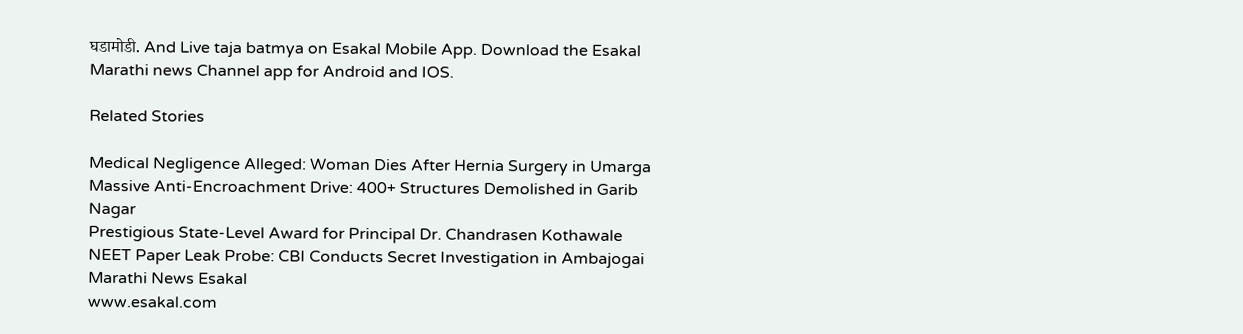घडामोडी. And Live taja batmya on Esakal Mobile App. Download the Esakal Marathi news Channel app for Android and IOS.

Related Stories

Medical Negligence Alleged: Woman Dies After Hernia Surgery in Umarga
Massive Anti-Encroachment Drive: 400+ Structures Demolished in Garib Nagar
Prestigious State-Level Award for Principal Dr. Chandrasen Kothawale
NEET Paper Leak Probe: CBI Conducts Secret Investigation in Ambajogai
Marathi News Esakal
www.esakal.com